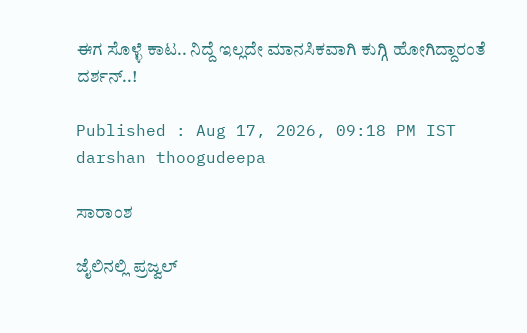ಈಗ ಸೊಳ್ಳೆ ಕಾಟ.. ನಿದ್ದೆ ಇಲ್ಲದೇ ಮಾನಸಿಕವಾಗಿ ಕುಗ್ಗಿ ಹೋಗಿದ್ದಾರಂತೆ ದರ್ಶನ್..!

Published : Aug 17, 2026, 09:18 PM IST
darshan thoogudeepa

ಸಾರಾಂಶ

ಜೈಲಿನಲ್ಲಿ ಪ್ರಜ್ವಲ್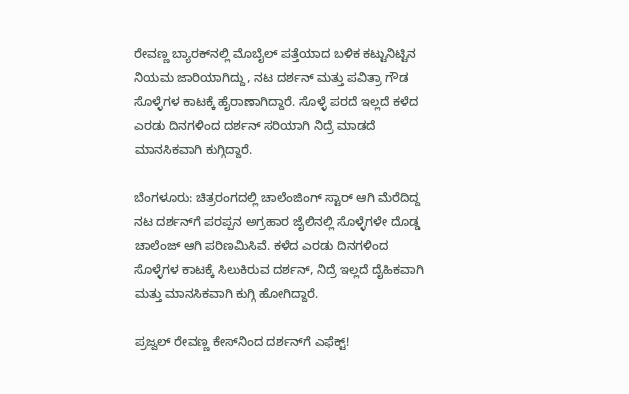ರೇವಣ್ಣ ಬ್ಯಾರಕ್‌ನಲ್ಲಿ ಮೊಬೈಲ್ ಪತ್ತೆಯಾದ ಬಳಿಕ ಕಟ್ಟುನಿಟ್ಟಿನ ನಿಯಮ ಜಾರಿಯಾಗಿದ್ದು, ನಟ ದರ್ಶನ್ ಮತ್ತು ಪವಿತ್ರಾ ಗೌಡ ಸೊಳ್ಳೆಗಳ ಕಾಟಕ್ಕೆ ಹೈರಾಣಾಗಿದ್ದಾರೆ. ಸೊಳ್ಳೆ ಪರದೆ ಇಲ್ಲದೆ ಕಳೆದ ಎರಡು ದಿನಗಳಿಂದ ದರ್ಶನ್ ಸರಿಯಾಗಿ ನಿದ್ರೆ ಮಾಡದೆ ಮಾನಸಿಕವಾಗಿ ಕುಗ್ಗಿದ್ದಾರೆ.

ಬೆಂಗಳೂರು: ಚಿತ್ರರಂಗದಲ್ಲಿ ಚಾಲೆಂಜಿಂಗ್ ಸ್ಟಾರ್ ಆಗಿ ಮೆರೆದಿದ್ದ ನಟ ದರ್ಶನ್‌ಗೆ ಪರಪ್ಪನ ಅಗ್ರಹಾರ ಜೈಲಿನಲ್ಲಿ ಸೊಳ್ಳೆಗಳೇ ದೊಡ್ಡ ಚಾಲೆಂಜ್ ಆಗಿ ಪರಿಣಮಿಸಿವೆ. ಕಳೆದ ಎರಡು ದಿನಗಳಿಂದ ಸೊಳ್ಳೆಗಳ ಕಾಟಕ್ಕೆ ಸಿಲುಕಿರುವ ದರ್ಶನ್, ನಿದ್ರೆ ಇಲ್ಲದೆ ದೈಹಿಕವಾಗಿ ಮತ್ತು ಮಾನಸಿಕವಾಗಿ ಕುಗ್ಗಿ ಹೋಗಿದ್ದಾರೆ.

ಪ್ರಜ್ವಲ್ ರೇವಣ್ಣ ಕೇಸ್‌ನಿಂದ ದರ್ಶನ್‌ಗೆ ಎಫೆಕ್ಟ್!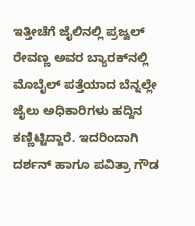ಇತ್ತೀಚೆಗೆ ಜೈಲಿನಲ್ಲಿ ಪ್ರಜ್ವಲ್ ರೇವಣ್ಣ ಅವರ ಬ್ಯಾರಕ್‌ನಲ್ಲಿ ಮೊಬೈಲ್ ಪತ್ತೆಯಾದ ಬೆನ್ನಲ್ಲೇ ಜೈಲು ಅಧಿಕಾರಿಗಳು ಹದ್ದಿನ ಕಣ್ಣಿಟ್ಟಿದ್ದಾರೆ. ಇದರಿಂದಾಗಿ ದರ್ಶನ್ ಹಾಗೂ ಪವಿತ್ರಾ ಗೌಡ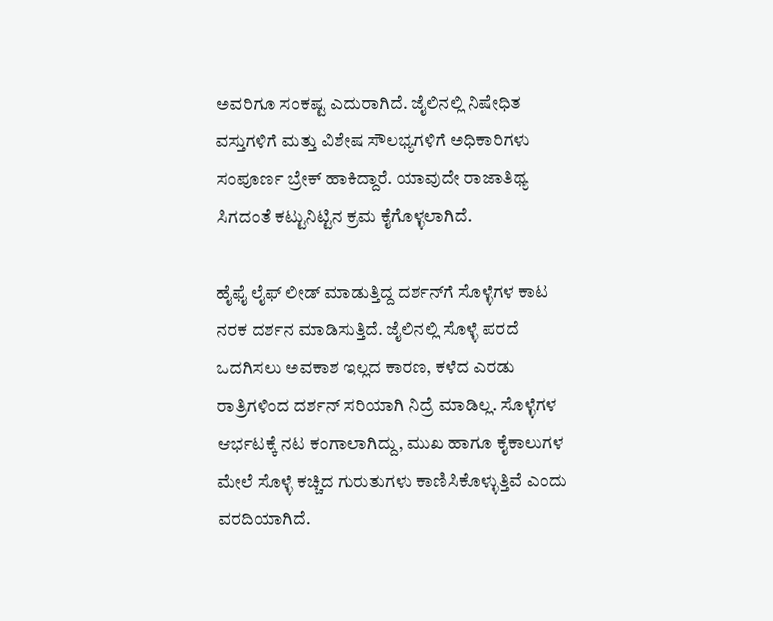ಅವರಿಗೂ ಸಂಕಷ್ಟ ಎದುರಾಗಿದೆ. ಜೈಲಿನಲ್ಲಿ ನಿಷೇಧಿತ ವಸ್ತುಗಳಿಗೆ ಮತ್ತು ವಿಶೇಷ ಸೌಲಭ್ಯಗಳಿಗೆ ಅಧಿಕಾರಿಗಳು ಸಂಪೂರ್ಣ ಬ್ರೇಕ್ ಹಾಕಿದ್ದಾರೆ. ಯಾವುದೇ ರಾಜಾತಿಥ್ಯ ಸಿಗದಂತೆ ಕಟ್ಟುನಿಟ್ಟಿನ ಕ್ರಮ ಕೈಗೊಳ್ಳಲಾಗಿದೆ.

ಹೈಫೈ ಲೈಫ್ ಲೀಡ್ ಮಾಡುತ್ತಿದ್ದ ದರ್ಶನ್‌ಗೆ ಸೊಳ್ಳೆಗಳ ಕಾಟ ನರಕ ದರ್ಶನ ಮಾಡಿಸುತ್ತಿದೆ. ಜೈಲಿನಲ್ಲಿ ಸೊಳ್ಳೆ ಪರದೆ ಒದಗಿಸಲು ಅವಕಾಶ ಇಲ್ಲದ ಕಾರಣ, ಕಳೆದ ಎರಡು ರಾತ್ರಿಗಳಿಂದ ದರ್ಶನ್ ಸರಿಯಾಗಿ ನಿದ್ರೆ ಮಾಡಿಲ್ಲ. ಸೊಳ್ಳೆಗಳ ಆರ್ಭಟಕ್ಕೆ ನಟ ಕಂಗಾಲಾಗಿದ್ದು, ಮುಖ ಹಾಗೂ ಕೈಕಾಲುಗಳ ಮೇಲೆ ಸೊಳ್ಳೆ ಕಚ್ಚಿದ ಗುರುತುಗಳು ಕಾಣಿಸಿಕೊಳ್ಳುತ್ತಿವೆ ಎಂದು ವರದಿಯಾಗಿದೆ.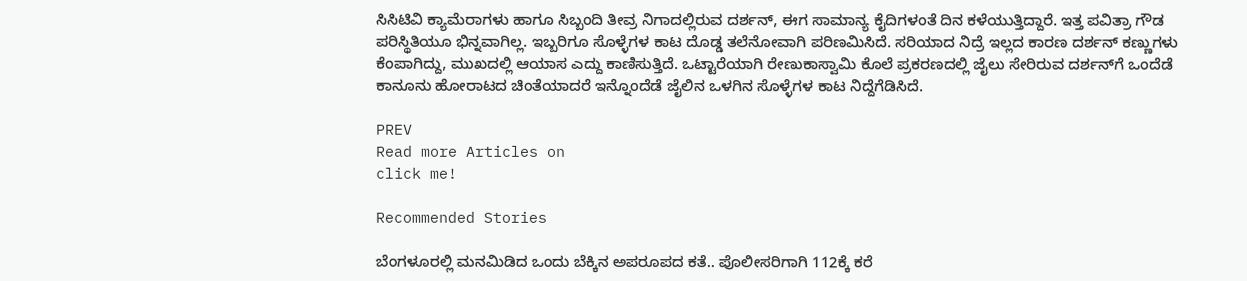ಸಿಸಿಟಿವಿ ಕ್ಯಾಮೆರಾಗಳು ಹಾಗೂ ಸಿಬ್ಬಂದಿ ತೀವ್ರ ನಿಗಾದಲ್ಲಿರುವ ದರ್ಶನ್, ಈಗ ಸಾಮಾನ್ಯ ಕೈದಿಗಳಂತೆ ದಿನ ಕಳೆಯುತ್ತಿದ್ದಾರೆ. ಇತ್ತ ಪವಿತ್ರಾ ಗೌಡ ಪರಿಸ್ಥಿತಿಯೂ ಭಿನ್ನವಾಗಿಲ್ಲ. ಇಬ್ಬರಿಗೂ ಸೊಳ್ಳೆಗಳ ಕಾಟ ದೊಡ್ಡ ತಲೆನೋವಾಗಿ ಪರಿಣಮಿಸಿದೆ. ಸರಿಯಾದ ನಿದ್ರೆ ಇಲ್ಲದ ಕಾರಣ ದರ್ಶನ್ ಕಣ್ಣುಗಳು ಕೆಂಪಾಗಿದ್ದು, ಮುಖದಲ್ಲಿ ಆಯಾಸ ಎದ್ದು ಕಾಣಿಸುತ್ತಿದೆ. ಒಟ್ಟಾರೆಯಾಗಿ ರೇಣುಕಾಸ್ವಾಮಿ ಕೊಲೆ ಪ್ರಕರಣದಲ್ಲಿ ಜೈಲು ಸೇರಿರುವ ದರ್ಶನ್‌ಗೆ ಒಂದೆಡೆ ಕಾನೂನು ಹೋರಾಟದ ಚಿಂತೆಯಾದರೆ ಇನ್ನೊಂದೆಡೆ ಜೈಲಿನ ಒಳಗಿನ ಸೊಳ್ಳೆಗಳ ಕಾಟ ನಿದ್ದೆಗೆಡಿಸಿದೆ.

PREV
Read more Articles on
click me!

Recommended Stories

ಬೆಂಗಳೂರಲ್ಲಿ ಮನಮಿಡಿದ ಒಂದು ಬೆಕ್ಕಿನ ಅಪರೂಪದ ಕತೆ.. ಪೊಲೀಸರಿಗಾಗಿ 112ಕ್ಕೆ ಕರೆ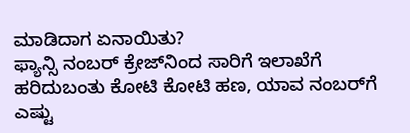ಮಾಡಿದಾಗ ಏನಾಯಿತು?
ಫ್ಯಾನ್ಸಿ ನಂಬರ್‌ ಕ್ರೇಜ್‌ನಿಂದ ಸಾರಿಗೆ ಇಲಾಖೆಗೆ ಹರಿದುಬಂತು ಕೋಟಿ ಕೋಟಿ ಹಣ, ಯಾವ ನಂಬರ್‌ಗೆ ಎಷ್ಟು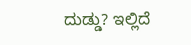ದುಡ್ಡು? ಇಲ್ಲಿದೆ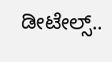ಡೀಟೇಲ್ಸ್‌..